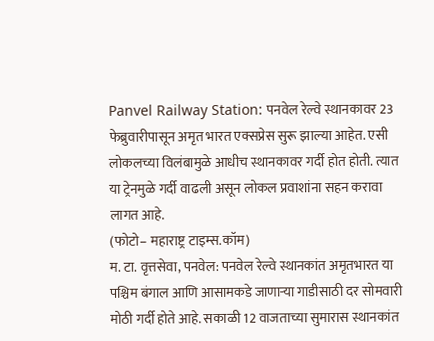Panvel Railway Station: पनवेल रेल्वे स्थानकावर 23 फेब्रुवारीपासून अमृत भारत एक्सप्रेस सुरू झाल्या आहेत. एसी लोकलच्या विलंबामुळे आधीच स्थानकावर गर्दी होत होती. त्यात या ट्रेनमुळे गर्दी वाढली असून लोकल प्रवाशांना सहन करावा लागत आहे.
(फोटो– महाराष्ट्र टाइम्स.कॉम)
म. टा. वृत्तसेवा, पनवेल: पनवेल रेल्वे स्थानकांत अमृतभारत या पश्चिम बंगाल आणि आसामकडे जाणाऱ्या गाडीसाठी दर सोमवारी मोठी गर्दी होते आहे. सकाळी 12 वाजताच्या सुमारास स्थानकांत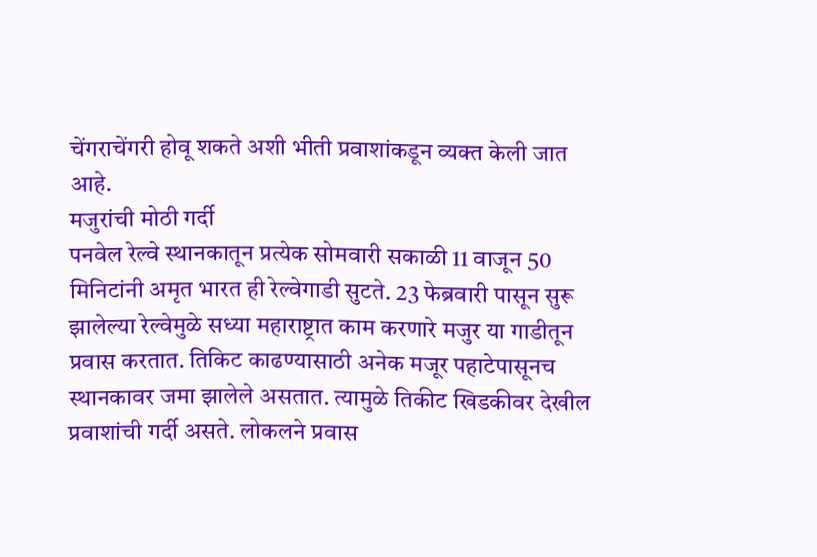चेंगराचेंगरी होवू शकते अशी भीती प्रवाशांकडून व्यक्त केली जात आहे.
मजुरांची मोठी गर्दी
पनवेल रेल्वे स्थानकातून प्रत्येक सोमवारी सकाळी 11 वाजून 50 मिनिटांनी अमृत भारत ही रेल्वेगाडी सुटते. 23 फेब्रवारी पासून सुरू झालेल्या रेल्वेमुळे सध्या महाराष्ट्रात काम करणारे मजुर या गाडीतून प्रवास करतात. तिकिट काढण्यासाठी अनेक मजूर पहाटेपासूनच स्थानकावर जमा झालेले असतात. त्यामुळे तिकीट खिडकीवर देखील प्रवाशांची गर्दी असते. लोकलने प्रवास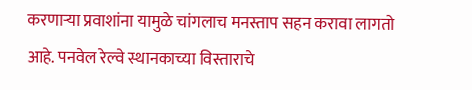करणाऱ्या प्रवाशांना यामुळे चांगलाच मनस्ताप सहन करावा लागतो आहे. पनवेल रेल्वे स्थानकाच्या विस्ताराचे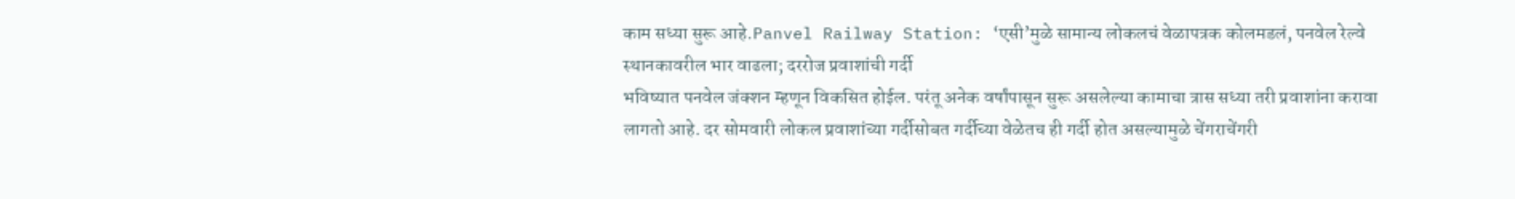काम सध्या सुरू आहे.Panvel Railway Station: ‘एसी’मुळे सामान्य लोकलचं वेळापत्रक कोलमडलं, पनवेल रेल्वे स्थानकावरील भार वाढला; दररोज प्रवाशांची गर्दी
भविष्यात पनवेल जंक्शन म्हणून विकसित होईल. परंतू अनेक वर्षांपासून सुरू असलेल्या कामाचा त्रास सध्या तरी प्रवाशांना करावा लागतो आहे. दर सोमवारी लोकल प्रवाशांच्या गर्दीसोबत गर्दीच्या वेळेतच ही गर्दी होत असल्यामुळे चेंगराचेंगरी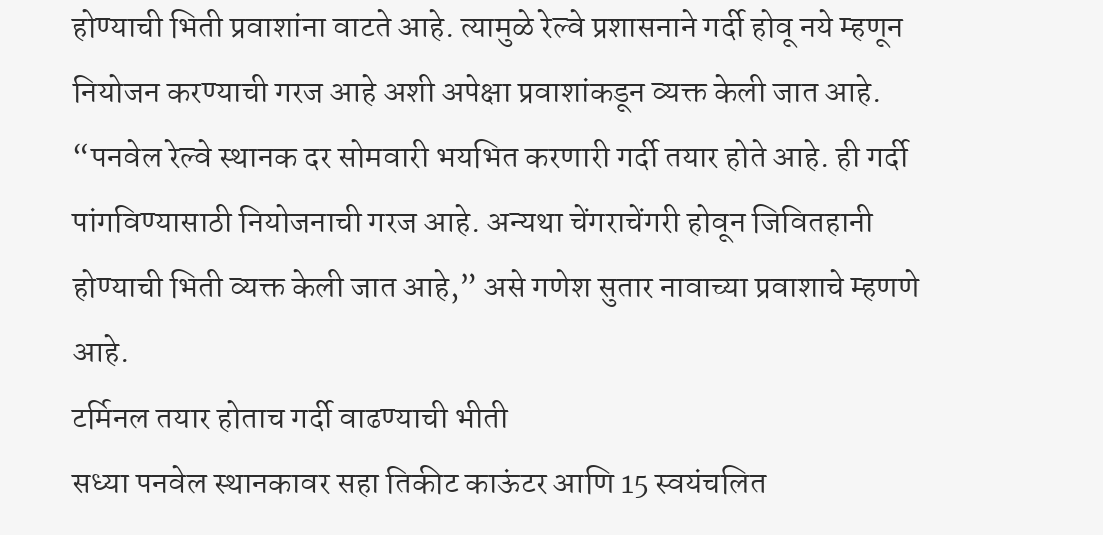होण्याची भिती प्रवाशांना वाटते आहे. त्यामुळे रेल्वे प्रशासनाने गर्दी होवू नये म्हणून नियोजन करण्याची गरज आहे अशी अपेक्षा प्रवाशांकडून व्यक्त केली जात आहे.
“पनवेल रेल्वे स्थानक दर सोमवारी भयभित करणारी गर्दी तयार होते आहे. ही गर्दी पांगविण्यासाठी नियोजनाची गरज आहे. अन्यथा चेंगराचेंगरी होवून जिवितहानी होण्याची भिती व्यक्त केली जात आहे,” असे गणेश सुतार नावाच्या प्रवाशाचे म्हणणे आहे.
टर्मिनल तयार होताच गर्दी वाढण्याची भीती
सध्या पनवेल स्थानकावर सहा तिकीट काऊंटर आणि 15 स्वयंचलित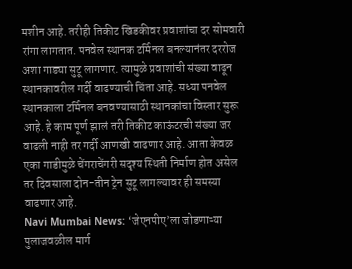मशीन आहे. तरीही तिकीट खिडकीवर प्रवाशांचा दर सोमवारी रांगा लागतात. पनवेल स्थानक टर्मिनल बनल्यानंतर दररोज अशा गाड्या सुटू लागणार. त्यामुळे प्रवाशांची संख्या वाढून स्थानकावरील गर्दी वाढण्याची चिंता आहे. सध्या पनवेल स्थानकाला टर्मिनल बनवण्यासाठी स्थानकांचा विस्तार सुरू आहे. हे काम पूर्ण झालं तरी तिकीट काऊंटरची संख्या जर वाढली नाही तर गर्दी आणखी वाढणार आहे. आता केवळ एका गाडीमुळे चेंगराचेंगरी सदृश्य स्थिती निर्माण होत असेल तर दिवसाला दोन-तीन ट्रेन सुटू लागल्यावर ही समस्या वाढणार आहे.
Navi Mumbai News: ‘जेएनपीए’ला जोडणाऱ्या पुलाजवळील मार्ग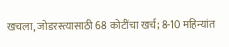खचला, जोडरस्त्यासाठी 68 कोटींचा खर्च; 8-10 महिन्यांत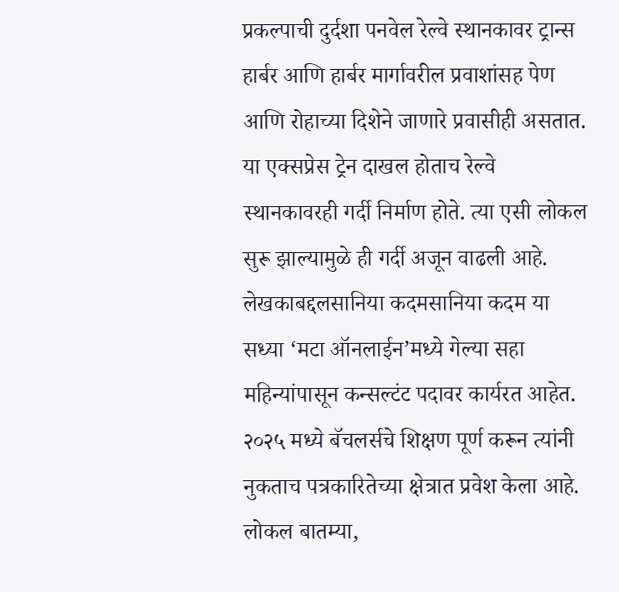प्रकल्पाची दुर्दशा पनवेल रेल्वे स्थानकावर ट्रान्स हार्बर आणि हार्बर मार्गावरील प्रवाशांसह पेण आणि रोहाच्या दिशेने जाणारे प्रवासीही असतात. या एक्सप्रेस ट्रेन दाखल होताच रेल्वे स्थानकावरही गर्दी निर्माण होते. त्या एसी लोकल सुरू झाल्यामुळे ही गर्दी अजून वाढली आहे.
लेखकाबद्दलसानिया कदमसानिया कदम या सध्या ‘मटा ऑनलाईन’मध्ये गेल्या सहा महिन्यांपासून कन्सल्टंट पदावर कार्यरत आहेत. २०२५ मध्ये बॅचलर्सचे शिक्षण पूर्ण करून त्यांनी नुकताच पत्रकारितेच्या क्षेत्रात प्रवेश केला आहे. लोकल बातम्या,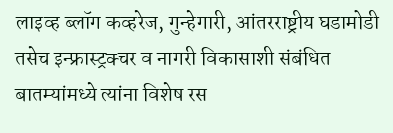लाइव्ह ब्लॉग कव्हरेज, गुन्हेगारी, आंतरराष्ट्रीय घडामोडी तसेच इन्फ्रास्ट्रक्चर व नागरी विकासाशी संबंधित बातम्यांमध्ये त्यांना विशेष रस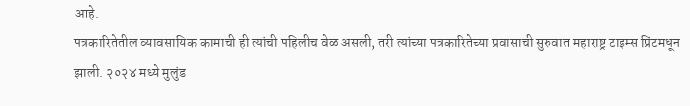आहे.
पत्रकारितेतील व्यावसायिक कामाची ही त्यांची पहिलीच वेळ असली, तरी त्यांच्या पत्रकारितेच्या प्रवासाची सुरुवात महाराष्ट्र टाइम्स प्रिंटमधून झाली. २०२४ मध्ये मुलुंड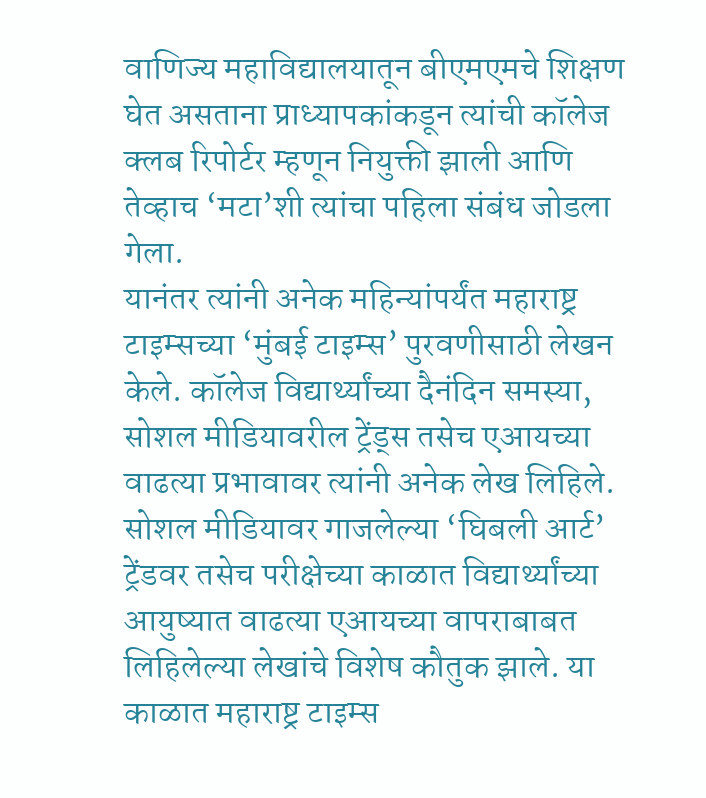वाणिज्य महाविद्यालयातून बीएमएमचे शिक्षण घेत असताना प्राध्यापकांकडून त्यांची कॉलेज क्लब रिपोर्टर म्हणून नियुक्ती झाली आणि तेव्हाच ‘मटा’शी त्यांचा पहिला संबंध जोडला गेला.
यानंतर त्यांनी अनेक महिन्यांपर्यंत महाराष्ट्र टाइम्सच्या ‘मुंबई टाइम्स’ पुरवणीसाठी लेखन केले. कॉलेज विद्यार्थ्यांच्या दैनंदिन समस्या, सोशल मीडियावरील ट्रेंड्स तसेच एआयच्या वाढत्या प्रभावावर त्यांनी अनेक लेख लिहिले. सोशल मीडियावर गाजलेल्या ‘घिबली आर्ट’ ट्रेंडवर तसेच परीक्षेच्या काळात विद्यार्थ्यांच्या आयुष्यात वाढत्या एआयच्या वापराबाबत लिहिलेल्या लेखांचे विशेष कौतुक झाले. या काळात महाराष्ट्र टाइम्स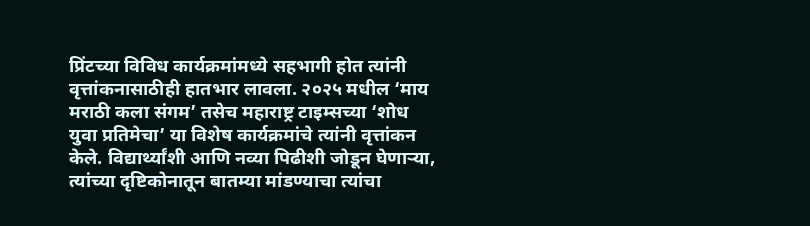प्रिंटच्या विविध कार्यक्रमांमध्ये सहभागी होत त्यांनी वृत्तांकनासाठीही हातभार लावला. २०२५ मधील ‘माय मराठी कला संगम’ तसेच महाराष्ट्र टाइम्सच्या ‘शोध युवा प्रतिमेचा’ या विशेष कार्यक्रमांचे त्यांनी वृत्तांकन केले. विद्यार्थ्यांशी आणि नव्या पिढीशी जोडून घेणाऱ्या, त्यांच्या दृष्टिकोनातून बातम्या मांडण्याचा त्यांचा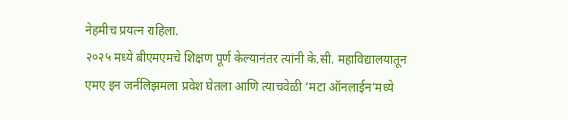नेहमीच प्रयत्न राहिला.
२०२५ मध्ये बीएमएमचे शिक्षण पूर्ण केल्यानंतर त्यांनी के.सी. महाविद्यालयातून एमए इन जर्नलिझमला प्रवेश घेतला आणि त्याचवेळी ‘मटा ऑनलाईन’मध्ये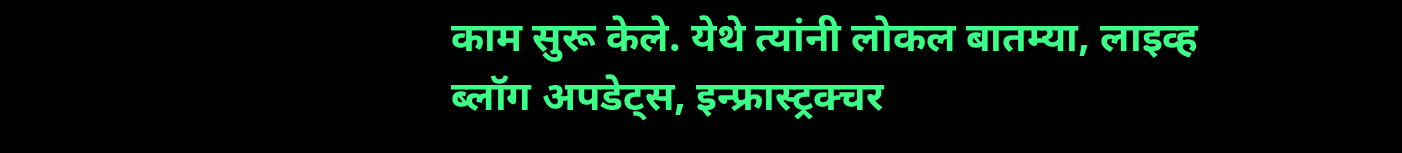काम सुरू केले. येथे त्यांनी लोकल बातम्या, लाइव्ह ब्लॉग अपडेट्स, इन्फ्रास्ट्रक्चर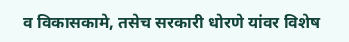व विकासकामे, तसेच सरकारी धोरणे यांवर विशेष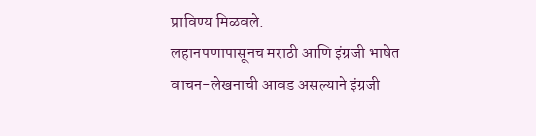प्राविण्य मिळवले.
लहानपणापासूनच मराठी आणि इंग्रजी भाषेत वाचन-लेखनाची आवड असल्याने इंग्रजी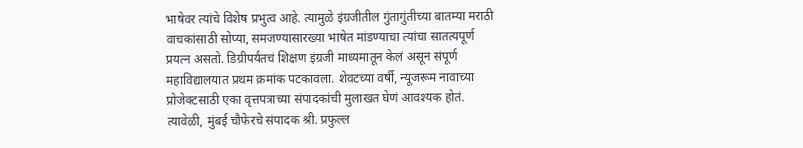भाषेवर त्यांचे विशेष प्रभुत्व आहे. त्यामुळे इंग्रजीतील गुंतागुंतीच्या बातम्या मराठी वाचकांसाठी सोप्या, समजण्यासारख्या भाषेत मांडण्याचा त्यांचा सातत्यपूर्ण प्रयत्न असतो. डिग्रीपर्यंतचं शिक्षण इंग्रजी माध्यमातून केलं असून संपूर्ण महाविद्यालयात प्रथम क्रमांक पटकावला. शेवटच्या वर्षी, न्यूजरूम नावाच्या प्रोजेक्टसाठी एका वृत्तपत्राच्या संपादकांची मुलाखत घेणं आवश्यक होतं. त्यावेळी, मुंबई चौफेरचे संपादक श्री. प्रफुल्ल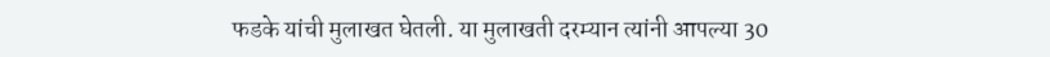फडके यांची मुलाखत घेतली. या मुलाखती दरम्यान त्यांनी आपल्या 30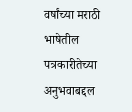वर्षांच्या मराठी भाषेतील पत्रकारीतेच्या अनुभवाबद्दल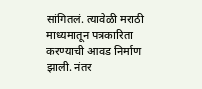सांगितलं. त्यावेळी मराठी माध्यमातून पत्रकारिता करण्याची आवड निर्माण झाली. नंतर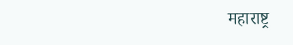महाराष्ट्र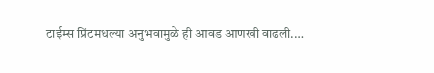टाईम्स प्रिंटमधल्या अनुभवामुळे ही आवड आणखी वाढली.…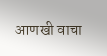आणखी वाचा